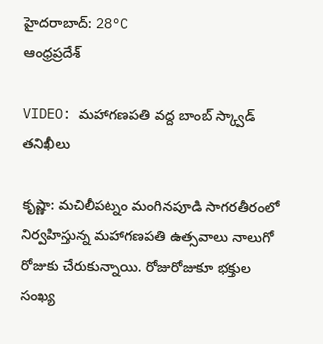హైదరాబాద్: 28°C
ఆంధ్రప్రదేశ్

VIDEO: మహాగణపతి వద్ద బాంబ్ స్క్వాడ్ తనిఖీలు

కృష్ణా: మచిలీపట్నం మంగినపూడి సాగరతీరంలో నిర్వహిస్తున్న మహాగణపతి ఉత్సవాలు నాలుగో రోజుకు చేరుకున్నాయి. రోజురోజుకూ భక్తుల సంఖ్య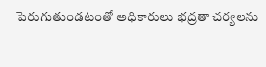పెరుగుతుండటంతో అధికారులు భద్రతా చర్యలను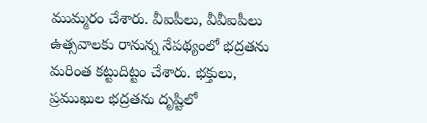ముమ్మరం చేశారు. వీఐపీలు, వీవీఐపీలు ఉత్సవాలకు రానున్న నేపథ్యంలో భద్రతను మరింత కట్టుదిట్టం చేశారు. భక్తులు, ప్రముఖుల భద్రతను దృష్టిలో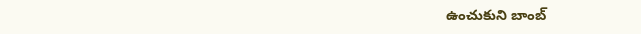ఉంచుకుని బాంబ్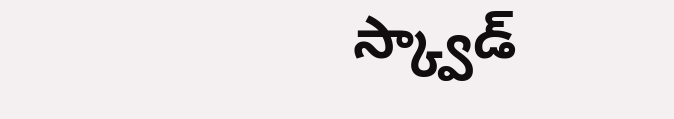స్క్వాడ్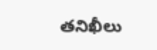తనిఖీలు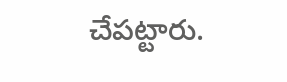చేపట్టారు.